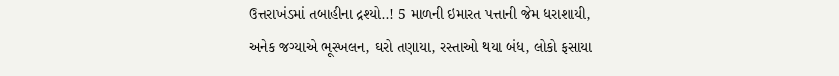ઉત્તરાખંડમાં તબાહીના દ્રશ્યો..! 5 માળની ઇમારત પત્તાની જેમ ધરાશાયી, અનેક જગ્યાએ ભૂસ્ખલન, ઘરો તણાયા, રસ્તાઓ થયા બંધ, લોકો ફસાયા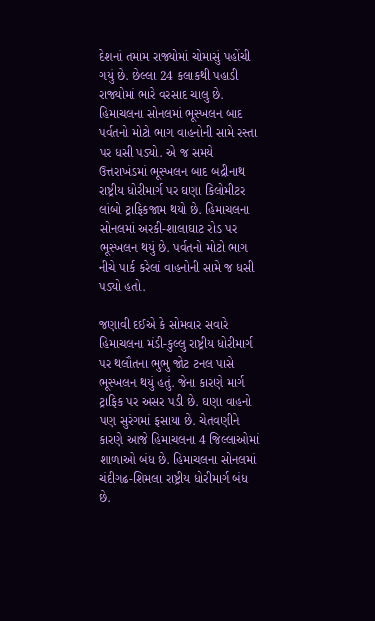દેશનાં તમામ રાજ્યોમાં ચોમાસું પહોંચી ગયું છે. છેલ્લા 24 કલાકથી પહાડી રાજ્યોમાં ભારે વરસાદ ચાલુ છે. હિમાચલના સોનલમાં ભૂસ્ખલન બાદ પર્વતનો મોટો ભાગ વાહનોની સામે રસ્તા પર ધસી પડ્યો. એ જ સમયે ઉત્તરાખંડમાં ભૂસ્ખલન બાદ બદ્રીનાથ રાષ્ટ્રીય ધોરીમાર્ગ પર ઘણા કિલોમીટર લાંબો ટ્રાફિકજામ થયો છે. હિમાચલના સોનલમાં અરકી-શાલાઘાટ રોડ પર ભૂસ્ખલન થયું છે. પર્વતનો મોટો ભાગ નીચે પાર્ક કરેલાં વાહનોની સામે જ ધસી પડ્યો હતો.

જણાવી દઈએ કે સોમવાર સવારે હિમાચલના મંડી-કુલ્લુ રાષ્ટ્રીય ધોરીમાર્ગ પર થલૌતના ભુભુ જોટ ટનલ પાસે ભૂસ્ખલન થયું હતું. જેના કારણે માર્ગ ટ્રાફિક પર અસર પડી છે. ઘણા વાહનો પણ સુરંગમાં ફસાયા છે. ચેતવણીને કારણે આજે હિમાચલના 4 જિલ્લાઓમાં શાળાઓ બંધ છે. હિમાચલના સોનલમાં ચંદીગઢ-શિમલા રાષ્ટ્રીય ધોરીમાર્ગ બંધ છે.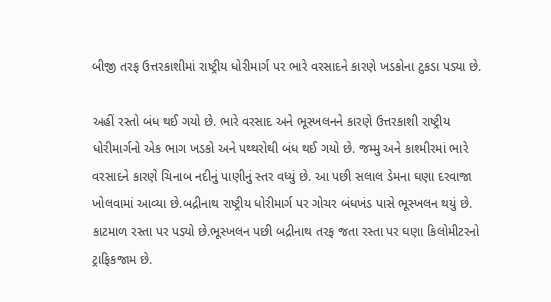બીજી તરફ ઉત્તરકાશીમાં રાષ્ટ્રીય ધોરીમાર્ગ પર ભારે વરસાદને કારણે ખડકોના ટુકડા પડ્યા છે.

અહીં રસ્તો બંધ થઈ ગયો છે. ભારે વરસાદ અને ભૂસ્ખલનને કારણે ઉત્તરકાશી રાષ્ટ્રીય ધોરીમાર્ગનો એક ભાગ ખડકો અને પથ્થરોથી બંધ થઈ ગયો છે. જમ્મુ અને કાશ્મીરમાં ભારે વરસાદને કારણે ચિનાબ નદીનું પાણીનું સ્તર વધ્યું છે. આ પછી સલાલ ડેમના ઘણા દરવાજા ખોલવામાં આવ્યા છે.બદ્રીનાથ રાષ્ટ્રીય ધોરીમાર્ગ પર ગોચર બંધખંડ પાસે ભૂસ્ખલન થયું છે. કાટમાળ રસ્તા પર પડ્યો છે.ભૂસ્ખલન પછી બદ્રીનાથ તરફ જતા રસ્તા પર ઘણા કિલોમીટરનો ટ્રાફિકજામ છે.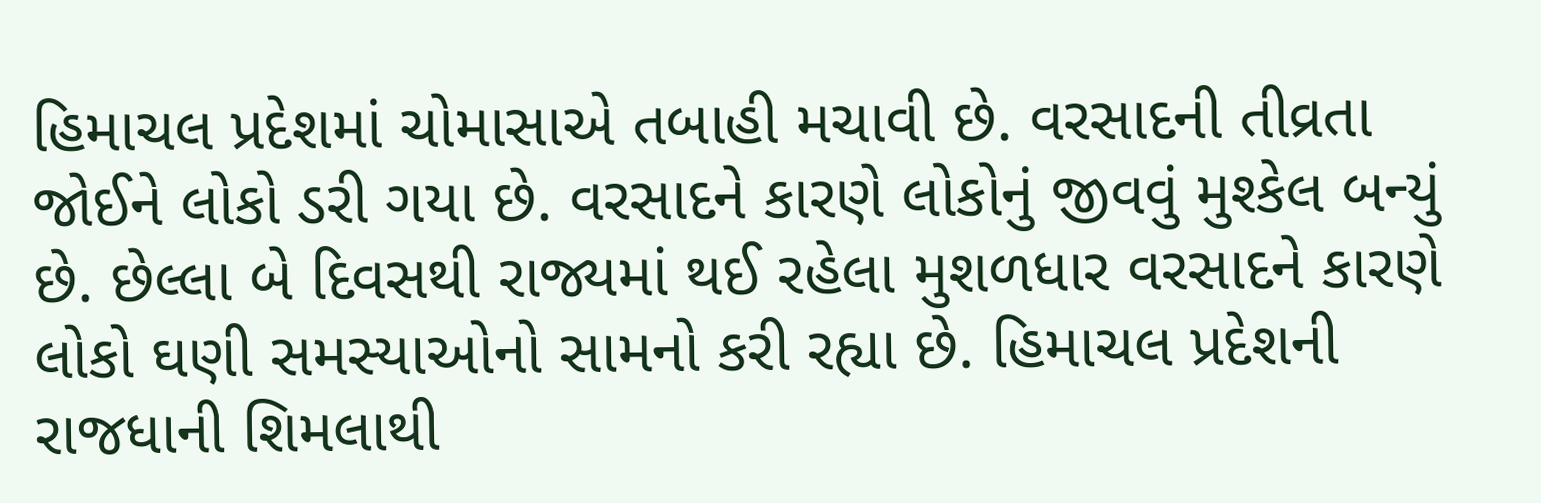હિમાચલ પ્રદેશમાં ચોમાસાએ તબાહી મચાવી છે. વરસાદની તીવ્રતા જોઈને લોકો ડરી ગયા છે. વરસાદને કારણે લોકોનું જીવવું મુશ્કેલ બન્યું છે. છેલ્લા બે દિવસથી રાજ્યમાં થઈ રહેલા મુશળધાર વરસાદને કારણે લોકો ઘણી સમસ્યાઓનો સામનો કરી રહ્યા છે. હિમાચલ પ્રદેશની રાજધાની શિમલાથી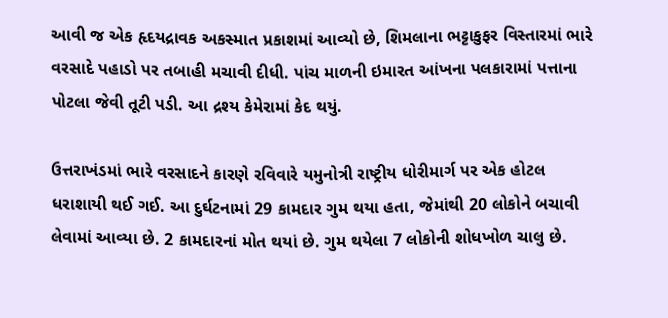આવી જ એક હૃદયદ્રાવક અકસ્માત પ્રકાશમાં આવ્યો છે, શિમલાના ભટ્ટાકુફર વિસ્તારમાં ભારે વરસાદે પહાડો પર તબાહી મચાવી દીધી. પાંચ માળની ઇમારત આંખના પલકારામાં પત્તાના પોટલા જેવી તૂટી પડી. આ દ્રશ્ય કેમેરામાં કેદ થયું.

ઉત્તરાખંડમાં ભારે વરસાદને કારણે રવિવારે યમુનોત્રી રાષ્ટ્રીય ધોરીમાર્ગ પર એક હોટલ ધરાશાયી થઈ ગઈ. આ દુર્ઘટનામાં 29 કામદાર ગુમ થયા હતા, જેમાંથી 20 લોકોને બચાવી લેવામાં આવ્યા છે. 2 કામદારનાં મોત થયાં છે. ગુમ થયેલા 7 લોકોની શોધખોળ ચાલુ છે.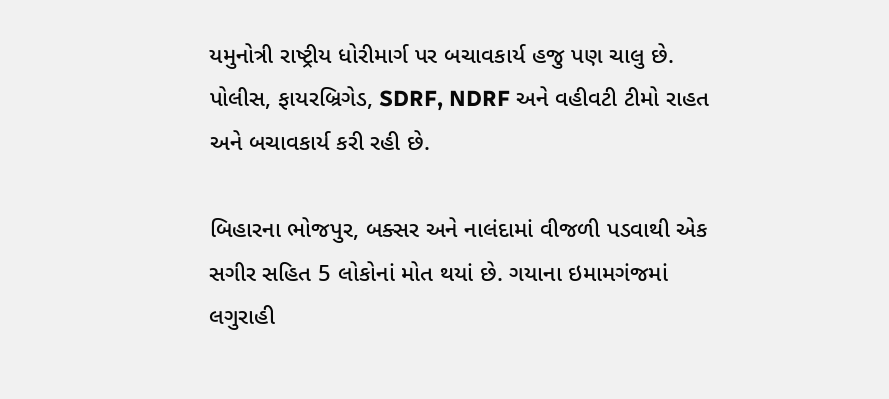યમુનોત્રી રાષ્ટ્રીય ધોરીમાર્ગ પર બચાવકાર્ય હજુ પણ ચાલુ છે. પોલીસ, ફાયરબ્રિગેડ, SDRF, NDRF અને વહીવટી ટીમો રાહત અને બચાવકાર્ય કરી રહી છે.

બિહારના ભોજપુર, બક્સર અને નાલંદામાં વીજળી પડવાથી એક સગીર સહિત 5 લોકોનાં મોત થયાં છે. ગયાના ઇમામગંજમાં લગુરાહી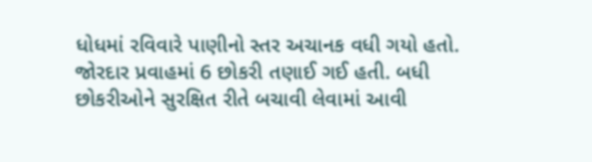ધોધમાં રવિવારે પાણીનો સ્તર અચાનક વધી ગયો હતો. જોરદાર પ્રવાહમાં 6 છોકરી તણાઈ ગઈ હતી. બધી છોકરીઓને સુરક્ષિત રીતે બચાવી લેવામાં આવી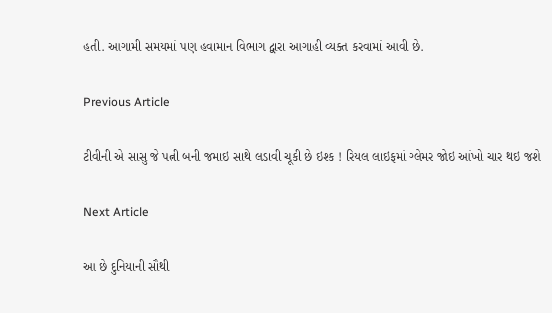હતી. આગામી સમયમાં પણ હવામાન વિભાગ દ્વારા આગાહી વ્યક્ત કરવામાં આવી છે.

Previous Article

ટીવીની એ સાસુ જે પત્ની બની જમાઇ સાથે લડાવી ચૂકી છે ઇશ્ક ! રિયલ લાઇફમાં ગ્લેમર જોઇ આંખો ચાર થઇ જશે

Next Article

આ છે દુનિયાની સૌથી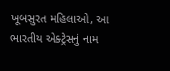ખૂબસુરત મહિલાઓ, આ ભારતીય એક્ટ્રેસનું નામ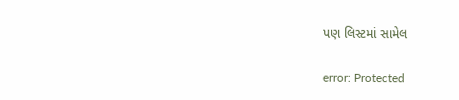પણ લિસ્ટમાં સામેલ

error: Protected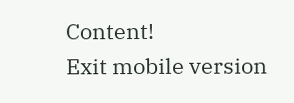Content!
Exit mobile version